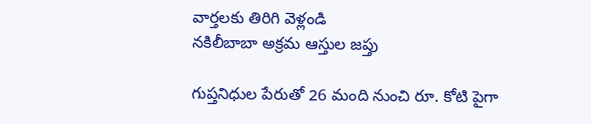వార్తలకు తిరిగి వెళ్లండి
నకిలీబాబా అక్రమ ఆస్తుల జప్తు

గుప్తనిధుల పేరుతో 26 మంది నుంచి రూ. కోటి పైగా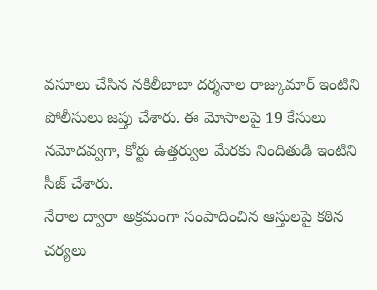వసూలు చేసిన నకిలీబాబా దర్శనాల రాజ్కుమార్ ఇంటిని పోలీసులు జప్తు చేశారు. ఈ మోసాలపై 19 కేసులు నమోదవ్వగా, కోర్టు ఉత్తర్వుల మేరకు నిందితుడి ఇంటిని సీజ్ చేశారు.
నేరాల ద్వారా అక్రమంగా సంపాదించిన ఆస్తులపై కఠిన చర్యలు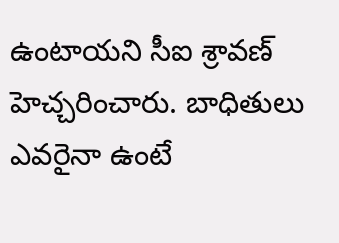ఉంటాయని సీఐ శ్రావణ్ హెచ్చరించారు. బాధితులు ఎవరైనా ఉంటే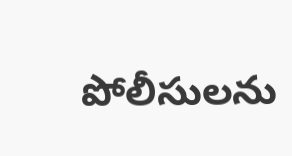పోలీసులను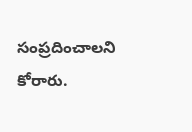సంప్రదించాలని కోరారు.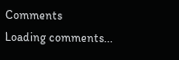Comments
Loading comments...